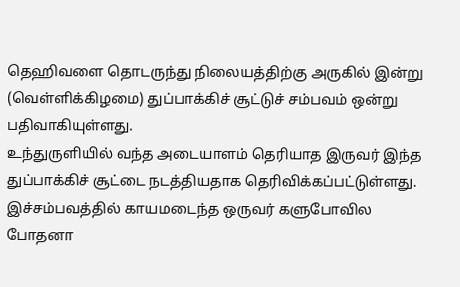தெஹிவளை தொடருந்து நிலையத்திற்கு அருகில் இன்று (வெள்ளிக்கிழமை) துப்பாக்கிச் சூட்டுச் சம்பவம் ஒன்று பதிவாகியுள்ளது.
உந்துருளியில் வந்த அடையாளம் தெரியாத இருவர் இந்த துப்பாக்கிச் சூட்டை நடத்தியதாக தெரிவிக்கப்பட்டுள்ளது. இச்சம்பவத்தில் காயமடைந்த ஒருவர் களுபோவில போதனா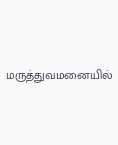மருத்துவமனையில்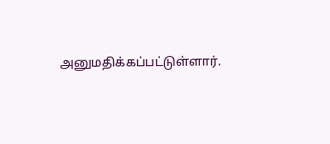அனுமதிக்கப்பட்டுள்ளார்.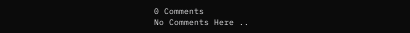0 Comments
No Comments Here ..